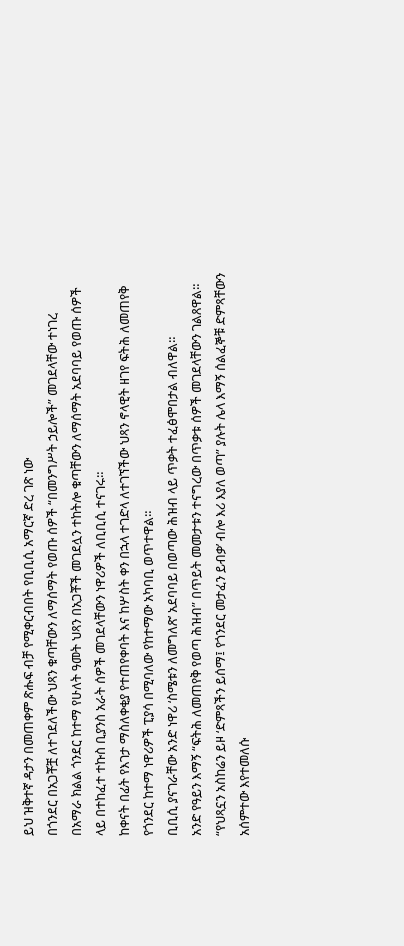ይህ ዝቅተኛ ዳታን በመጠቀም ጽሑፍ ብቻ የሚቀርብበት የቢቢሲ አማርኛ ድረ ገጽ ነው
በጎንደር በአጋቾቿ ለተገደለችው ህጻን ቁጣቸውን ለማሰማት የወጡ ሰዎች “በመንግሥት ኃይሎች” መገደላቸው ተነገረ
በአማራ ክልል ጎንደር ከተማ የሁለት ዓመት ህጻን በአጋቾች መገደሏን ተከትሎ ቁጣቸውን ለማሰማት አደባባይ የወጡ ሰዎች ላይ በተከፈተ ተኩስ ቢያንስ አራት ሰዎች መገደላቸውን ነዋሪዎች ለቢቢሲ ተናገሩ።
ከቀናት በፊት የእገታ ማስለቀቂያ የተጠየቀባት እና ከሦስት ቀን በኋላ ተገድላ ለተገኘችው ህጻን ኖላዊት ዘገየ ፍትሕ ለመጠየቅ የጎንደር ከተማ ነዋሪዎች ፒያሳ በሚባለው የከተማው አካባቢ ወጥተዋል።
ቢቢሲ ያናገራቸው አንድ ነዋሪ ‘ስሜቱን ለመግለጽ’ አደባባይ በወጣው ሕዝብ ላይ ጥቃት ተፈፅሞበታል ብለዋል።
አንድ የዓይን እማኝ “ፍትሕ ለመጠየቅ የወጣ ሕዝብ” በጥይት መመታቱን ተናግረው በጥቃቱ ሰዎች መገደላቸውን ገልጸዋል።
“የህጻኗን አስከሬን ይዞ ‘ድምጻችን ይሰማ፤ የጎንደር መታፈን ይብቃ’ ብሎ እሪ እያለ ወጣ” ያሉት ሌላ እማኝ ሰልፈኞቹ ድምጻቸውን አሰምተው እየተመለሱ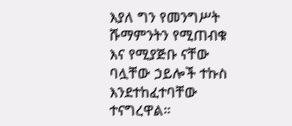እያለ ግን የመንግሥት ሹማምንትን የሚጠብቁ እና የሚያጅቡ ናቸው ባሏቸው ኃይሎች ተኩስ እንደተከፈተባቸው ተናግረዋል።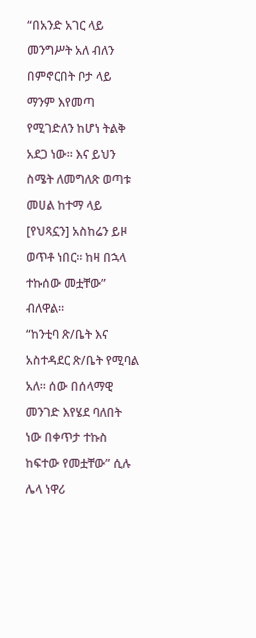“በአንድ አገር ላይ መንግሥት አለ ብለን በምኖርበት ቦታ ላይ ማንም እየመጣ የሚገድለን ከሆነ ትልቅ አደጋ ነው። እና ይህን ስሜት ለመግለጽ ወጣቱ መሀል ከተማ ላይ [የህጻኗን] አስከሬን ይዞ ወጥቶ ነበር። ከዛ በኋላ ተኩሰው መቷቸው” ብለዋል።
“ከንቲባ ጽ/ቤት እና አስተዳደር ጽ/ቤት የሚባል አለ። ሰው በሰላማዊ መንገድ እየሄደ ባለበት ነው በቀጥታ ተኩስ ከፍተው የመቷቸው” ሲሉ ሌላ ነዋሪ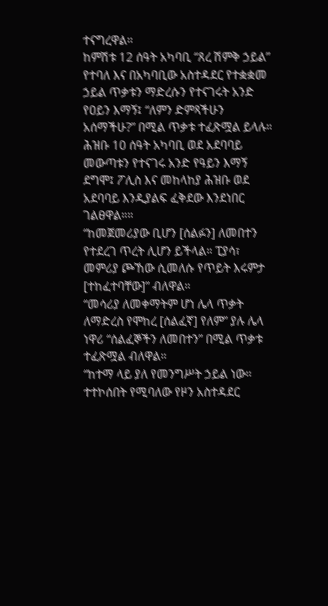ተናግረዋል።
ከምሽቱ 12 ሰዓት አካባቢ “ጸረ ሽምቅ ኃይል” የተባለ እና በአካባቢው አስተዳደር የተቋቋመ ኃይል ጥቃቱን ማድረሱን የተናገሩት አንድ የዐይን እማኝ፤ “ለምን ድምጻችሁን አሰማችሁ?” በሚል ጥቃቱ ተፈጽሟል ይላሉ።
ሕዝቡ 10 ሰዓት አካባቢ ወደ አደባባይ መውጣቱን የተናገሩ አንድ የዓይን እማኝ ደግሞ፤ ፖሊስ እና መከላከያ ሕዝቡ ወደ አደባባይ እንዲያልፍ ፈቅደው እንደነበር ገልፀዋል።።
“ከመጀመሪያው ቢሆን [ሰልፉን] ለመበተን የተደረገ ጥረት ሊሆን ይችላል። ፒያሳ፣ መምሪያ ጮኸው ሲመለሱ የጥይት እሩምታ [ተከፈተባቸው]” ብለዋል።
“መሳሪያ ለመቀማትም ሆነ ሌላ ጥቃት ለማድረስ የሞከረ [ሰልፈኛ] የለም” ያሉ ሌላ ነዋሪ “ሰልፈኞችን ለመበተን” በሚል ጥቃቱ ተፈጽሟል ብለዋል።
“ከተማ ላይ ያለ የመንግሥት ኃይል ነው። ተተኮሰበት የሚባለው የዞን አስተዳደር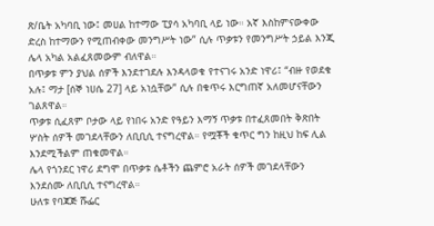ጽ/ቤት አካባቢ ነው፤ መሀል ከተማው ፒያሳ አካባቢ ላይ ነው። አኛ እስከምናውቀው ድረስ ከተማውን የሚጠብቀው መንግሥት ነው” ሲሉ ጥቃቱን የመንግሥት ኃይል እንጂ ሌላ አካል አልፈጸመውም ብለዋል።
በጥቃቱ ምን ያህል ሰዎች እንደተገደሉ እንዳላወቁ የተናገሩ አንድ ነዋሪ፤ “ብዙ የወደቁ አሉ፤ ማታ [ሰኞ ነሀሴ 27] ላይ አነሷቸው” ሲሉ በቁጥሩ እርግጠኛ አለመሆናቸውን ገልጸዋል።
ጥቃቱ ሲፈጸም ቦታው ላይ የነበሩ አንድ የዓይን እማኝ ጥቃቱ በተፈጸመበት ቅጽበት ሦስት ሰዎች መገደላቸውን ለቢቢሲ ተናግረዋል። የሟቾች ቁጥር ግን ከዚህ ከፍ ሊል እንደሚችልም ጠቁመዋል።
ሌላ የጎንደር ነዋሪ ደግሞ በጥቃቱ ሴቶችን ጨምሮ አራት ሰዎች መገደላቸውን እንደሰሙ ለቢቢሲ ተናግረዋል።
ሁለቱ የባጃጅ ሹፌር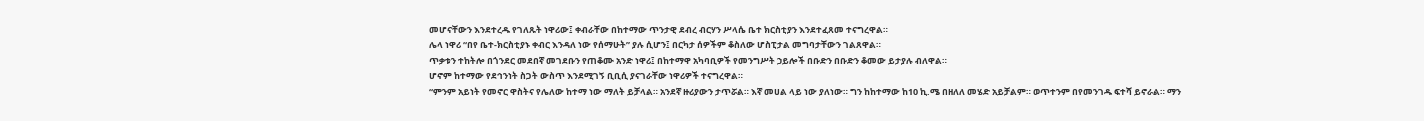መሆናቸውን እንደተረዱ የገለጹት ነዋሪው፤ ቀብራቸው በከተማው ጥንታዊ ደብረ ብርሃን ሥላሴ ቤተ ክርስቲያን እንደተፈጸመ ተናግረዋል።
ሌላ ነዋሪ “በየ ቤተ-ክርስቲያኑ ቀብር እንዳለ ነው የሰማሁት” ያሉ ሲሆን፤ በርካታ ሰዎችም ቆስለው ሆስፒታል መግባታቸውን ገልጸዋል።
ጥቃቱን ተከትሎ በጎንደር መደበኛ መገደቡን የጠቆሙ አንድ ነዋሪ፤ በከተማዋ አካባቢዎች የመንግሥት ኃይሎች በቡድን በቡድን ቆመው ይታያሉ ብለዋል።
ሆኖም ከተማው የደኅንነት ስጋት ውስጥ እንደሚገኝ ቢቢሲ ያናገራቸው ነዋሪዎች ተናግረዋል።
“ምንም አይነት የመኖር ዋስትና የሌለው ከተማ ነው ማለት ይቻላል። አንደኛ ዙሪያውን ታጥሯል። እኛ መሀል ላይ ነው ያለነው። ግን ከከተማው ከ10 ኪ.ሜ በዘለለ መሄድ አይቻልም። ወጥተንም በየመንገዱ ፍተሻ ይኖራል። ማን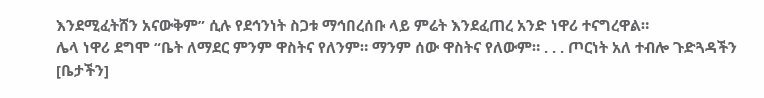እንደሚፈትሸን አናውቅም” ሲሉ የደኅንነት ስጋቱ ማኅበረሰቡ ላይ ምሬት እንደፈጠረ አንድ ነዋሪ ተናግረዋል።
ሌላ ነዋሪ ደግሞ “ቤት ለማደር ምንም ዋስትና የለንም። ማንም ሰው ዋስትና የለውም። . . . ጦርነት አለ ተብሎ ጉድጓዳችን [ቤታችን]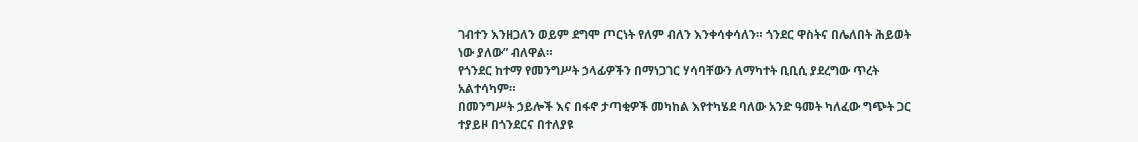ገብተን እንዘጋለን ወይም ደግሞ ጦርነት የለም ብለን እንቀሳቀሳለን። ጎንደር ዋስትና በሌለበት ሕይወት ነው ያለው” ብለዋል።
የጎንደር ከተማ የመንግሥት ኃላፊዎችን በማነጋገር ሃሳባቸውን ለማካተት ቢቢሲ ያደረግው ጥረት አልተሳካም።
በመንግሥት ኃይሎች እና በፋኖ ታጣቂዎች መካከል እየተካሄደ ባለው አንድ ዓመት ካለፈው ግጭት ጋር ተያይዞ በጎንደርና በተለያዩ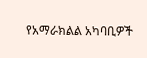የአማራክልል አካባቢዎች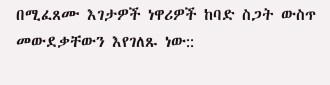በሚፈጸሙ እገታዎች ነዋሪዎች ከባድ ስጋት ውስጥ መውደቃቸውን እየገለጹ ነው::